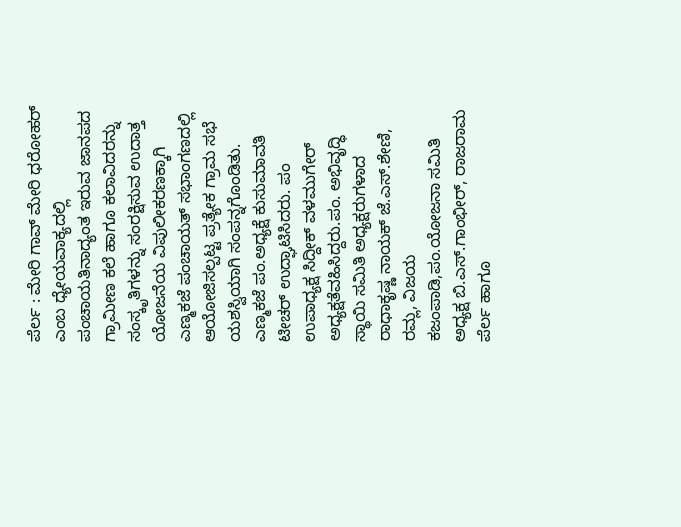ಪೆರ್ಲ : ಮೇರಿ ಗಾವ್ ಮೇರಿ ಧರೋಹರ್ ಎಂಬ ಧ್ಯೇಯವಾಕ್ಯದಲ್ಲಿ ಪಂಚಾಯತಿನಾದ್ಯಂತ ಇರುವ ಜಾನಪದ ಗ್ರಾಮೀಣ ಕಲೆ ಹಾಗೂ ಕಲಾವಿದರನ್ನು ಸಂಸ್ಕೃತಿಗಳನ್ನು ಸಂರಕ್ಷಿಸುವ ಉದಾತ್ತ ಯೋಜನೆಯ ವಿಪುಲೀಕರಣಕ್ಕಾಗಿ ಎಣ್ಮಕಜೆ ಪಂಚಾಯತ್ ಸಭಾಂಗಣದಲ್ಲಿ ಆಯೋಜಿಸಲ್ಪಟ್ಟ ಪ್ರತ್ಯೇಕ ಗ್ರಾಮ ಸಭೆ ಯಶಸ್ವಿಯಾಗಿ ಸಂಪನ್ನಗೊಂಡಿತು. ಎಣ್ಮಕಜೆ ಪಂ.ಅಧ್ಯಕ್ಷೆ ಕುಸುಮಾವತಿ ಟೀಚರ್ ಉದ್ಘಾಟಿಸಿದರು. ಪಂ ಉಪಾಧ್ಯಕ್ಷ ಸಿದ್ದೀಕ್ ವಳಮುಗೇರ್ ಅಧ್ಯಕ್ಷತೆವಹಿಸಿದ್ದರು.ಪಂ. ಅಭಿವೃದ್ಧಿ ಸ್ಥಾಯಿ ಸಮಿತಿ ಅಧ್ಯಕ್ಷರುಗಳಾದ ರಾಧಾಕೃಷ್ಣ ನಾಯಕ್ ಜೆ.ಎಸ್.ಶೇಣಿ, ರಮ್ಲ, ವಿಜಯ ಕಜಂಪಾಡಿ,ಪಂ.ಯೋಜನಾ ಸಮಿತಿ ಅಧ್ಯಕ್ಷ ಬಿ.ಎಸ್.ಗಾಂಭೀರ್, ರಾಜರಾಮ ಪೆರ್ಲ ಹಾಗೂ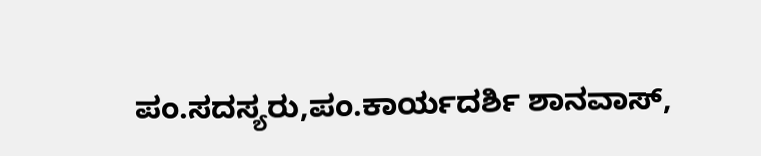ಪಂ.ಸದಸ್ಯರು,ಪಂ.ಕಾರ್ಯದರ್ಶಿ ಶಾನವಾಸ್,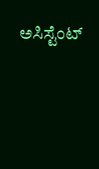ಅಸಿಸ್ಟೆಂಟ್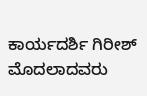ಕಾರ್ಯದರ್ಶಿ ಗಿರೀಶ್ ಮೊದಲಾದವರು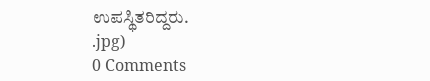ಉಪಸ್ಥಿತರಿದ್ದರು.
.jpg)
0 Comments